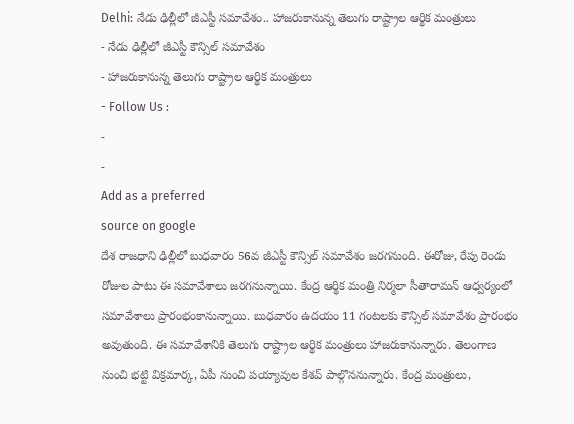Delhi: నేడు ఢిల్లీలో జీఎస్టీ సమావేశం.. హాజరుకానున్న తెలుగు రాష్ట్రాల ఆర్థిక మంత్రులు
- నేడు ఢిల్లీలో జీఎస్టీ కౌన్సిల్ సమావేశం
- హాజరుకానున్న తెలుగు రాష్ట్రాల ఆర్థిక మంత్రులు
- Follow Us :
-
-
Add as a preferred
source on google
దేశ రాజధాని ఢిల్లీలో బుధవారం 56వ జీఎస్టీ కౌన్సిల్ సమావేశం జరగనుంది. ఈరోజు, రేపు రెండు రోజుల పాటు ఈ సమావేశాలు జరగనున్నాయి. కేంద్ర ఆర్థిక మంత్రి నిర్మలా సీతారామన్ ఆధ్వర్యంలో సమావేశాలు ప్రారంభంకానున్నాయి. బుధవారం ఉదయం 11 గంటలకు కౌన్సిల్ సమావేశం ప్రారంభం అవుతుంది. ఈ సమావేశానికి తెలుగు రాష్ట్రాల ఆర్థిక మంత్రులు హాజరుకానున్నారు. తెలంగాణ నుంచి భట్టి విక్రమార్క, ఏపీ నుంచి పయ్యావుల కేశవ్ పాల్గొననున్నారు. కేంద్ర మంత్రులు,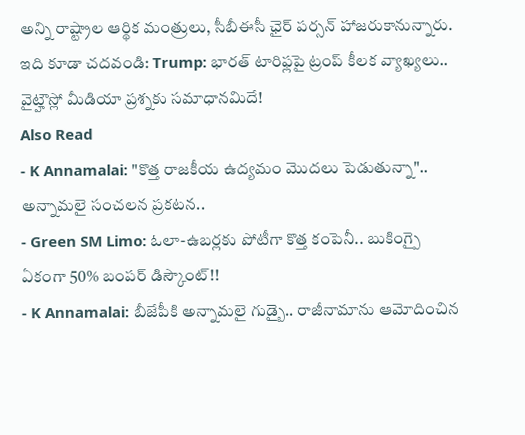అన్ని రాష్ట్రాల ఆర్థిక మంత్రులు, సీబీఈసీ ఛైర్ పర్సన్ హాజరుకానున్నారు.
ఇది కూడా చదవండి: Trump: భారత్ టారిఫ్లపై ట్రంప్ కీలక వ్యాఖ్యలు.. వైట్హౌస్లో మీడియా ప్రశ్నకు సమాధానమిదే!
Also Read
- K Annamalai: "కొత్త రాజకీయ ఉద్యమం మొదలు పెడుతున్నా".. అన్నామలై సంచలన ప్రకటన..
- Green SM Limo: ఓలా-ఉబర్లకు పోటీగా కొత్త కంపెనీ.. బుకింగ్పై ఏకంగా 50% బంపర్ డిస్కౌంట్!!
- K Annamalai: బీజేపీకి అన్నామలై గుడ్బై.. రాజీనామాను ఆమోదించిన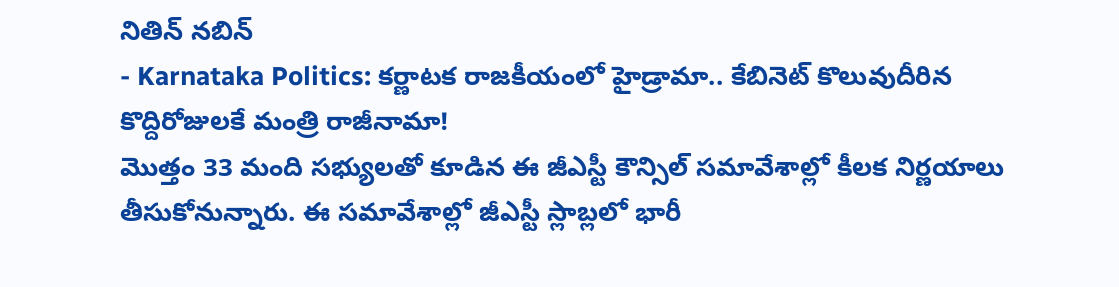నితిన్ నబిన్
- Karnataka Politics: కర్ణాటక రాజకీయంలో హైడ్రామా.. కేబినెట్ కొలువుదీరిన కొద్దిరోజులకే మంత్రి రాజీనామా!
మొత్తం 33 మంది సభ్యులతో కూడిన ఈ జీఎస్టీ కౌన్సిల్ సమావేశాల్లో కీలక నిర్ణయాలు తీసుకోనున్నారు. ఈ సమావేశాల్లో జీఎస్టీ స్లాబ్లలో భారీ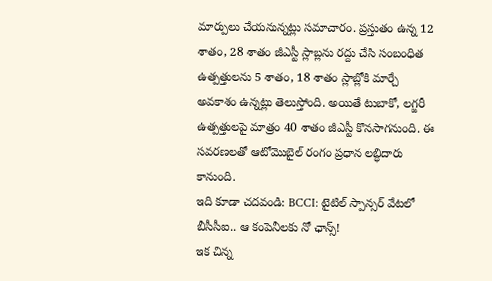మార్పులు చేయనున్నట్లు సమాచారం. ప్రస్తుతం ఉన్న 12 శాతం, 28 శాతం జీఎస్టీ స్లాబ్లను రద్దు చేసి సంబంధిత ఉత్పత్తులను 5 శాతం, 18 శాతం స్లాబ్లోకి మార్చే అవకాశం ఉన్నట్లు తెలుస్తోంది. అయితే టుబాకో, లగ్జరీ ఉత్పత్తులపై మాత్రం 40 శాతం జీఎస్టీ కొనసాగనుంది. ఈ సవరణలతో ఆటోమొబైల్ రంగం ప్రధాన లబ్ధిదారు కానుంది.
ఇది కూడా చదవండి: BCCI: టైటిల్ స్పాన్సర్ వేటలో బీసీసీఐ.. ఆ కంపెనీలకు నో ఛాన్స్!
ఇక చిన్న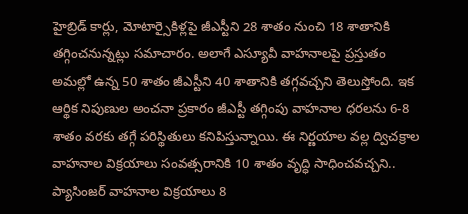హైబ్రిడ్ కార్లు, మోటార్సైకిళ్లపై జీఎస్టీని 28 శాతం నుంచి 18 శాతానికి తగ్గించనున్నట్లు సమాచారం. అలాగే ఎస్యూవీ వాహనాలపై ప్రస్తుతం అమల్లో ఉన్న 50 శాతం జీఎస్టీని 40 శాతానికి తగ్గవచ్చని తెలుస్తోంది. ఇక ఆర్థిక నిపుణుల అంచనా ప్రకారం జీఎస్టీ తగ్గింపు వాహనాల ధరలను 6-8 శాతం వరకు తగ్గే పరిస్థితులు కనిపిస్తున్నాయి. ఈ నిర్ణయాల వల్ల ద్విచక్రాల వాహనాల విక్రయాలు సంవత్సరానికి 10 శాతం వృద్ధి సాధించవచ్చని.. ప్యాసింజర్ వాహనాల విక్రయాలు 8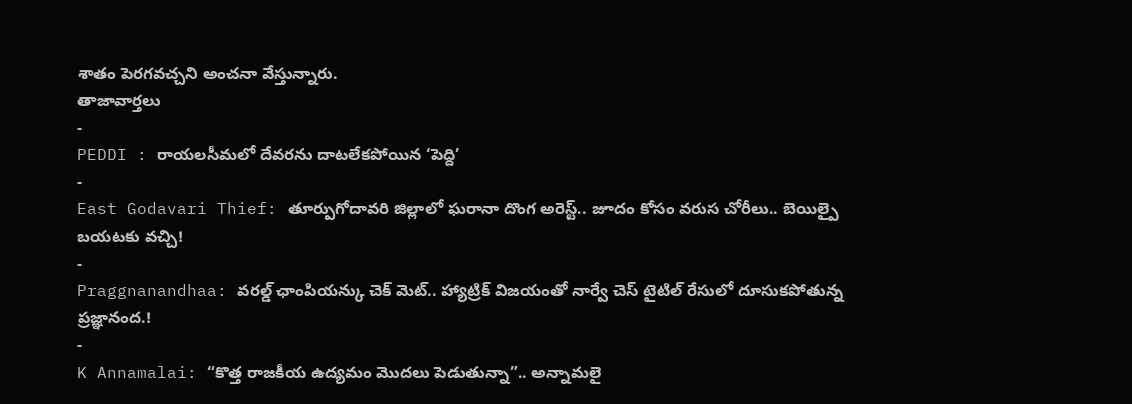శాతం పెరగవచ్చని అంచనా వేస్తున్నారు.
తాజావార్తలు
-
PEDDI : రాయలసీమలో దేవరను దాటలేకపోయిన ‘పెద్ది’
-
East Godavari Thief: తూర్పుగోదావరి జిల్లాలో ఘరానా దొంగ అరెస్ట్.. జూదం కోసం వరుస చోరీలు.. బెయిల్పై బయటకు వచ్చి!
-
Praggnanandhaa: వరల్డ్ ఛాంపియన్కు చెక్ మెట్.. హ్యాట్రిక్ విజయంతో నార్వే చెస్ టైటిల్ రేసులో దూసుకపోతున్న ప్రజ్ఞానంద.!
-
K Annamalai: “కొత్త రాజకీయ ఉద్యమం మొదలు పెడుతున్నా”.. అన్నామలై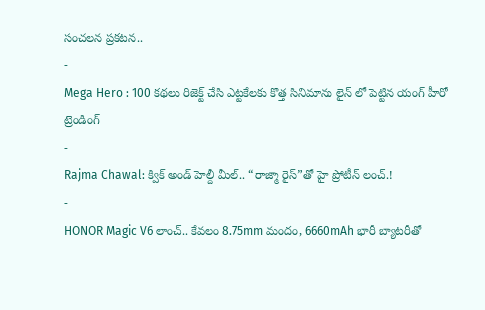సంచలన ప్రకటన..
-
Mega Hero : 100 కథలు రిజెక్ట్ చేసి ఎట్టకేలకు కొత్త సినిమాను లైన్ లో పెట్టిన యంగ్ హీరో
ట్రెండింగ్
-
Rajma Chawal: క్విక్ అండ్ హెల్దీ మీల్.. “రాజ్మా రైస్”తో హై ప్రోటీన్ లంచ్.!
-
HONOR Magic V6 లాంచ్.. కేవలం 8.75mm మందం, 6660mAh భారీ బ్యాటరీతో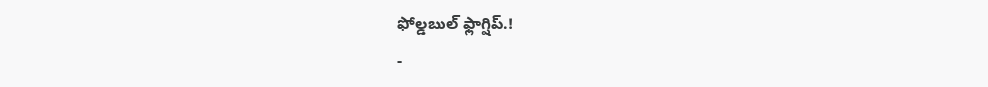ఫోల్డబుల్ ఫ్లాగ్షిప్.!
-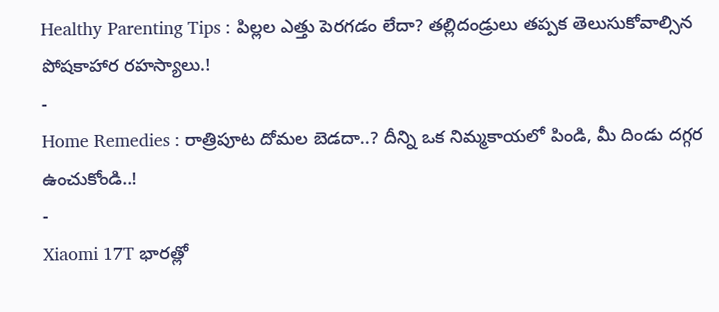Healthy Parenting Tips : పిల్లల ఎత్తు పెరగడం లేదా? తల్లిదండ్రులు తప్పక తెలుసుకోవాల్సిన పోషకాహార రహస్యాలు.!
-
Home Remedies : రాత్రిపూట దోమల బెడదా..? దీన్ని ఒక నిమ్మకాయలో పిండి, మీ దిండు దగ్గర ఉంచుకోండి..!
-
Xiaomi 17T భారత్లో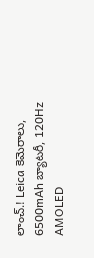లాంచ్.! Leica కెమెరాలు, 6500mAh బ్యాటరీ, 120Hz AMOLED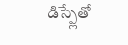డిస్ప్లేతో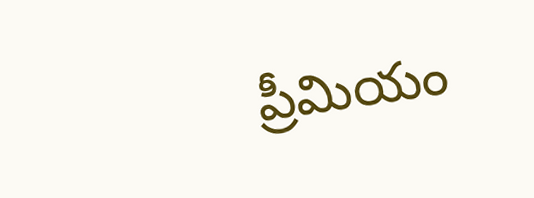ప్రీమియం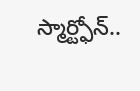స్మార్ట్ఫోన్..